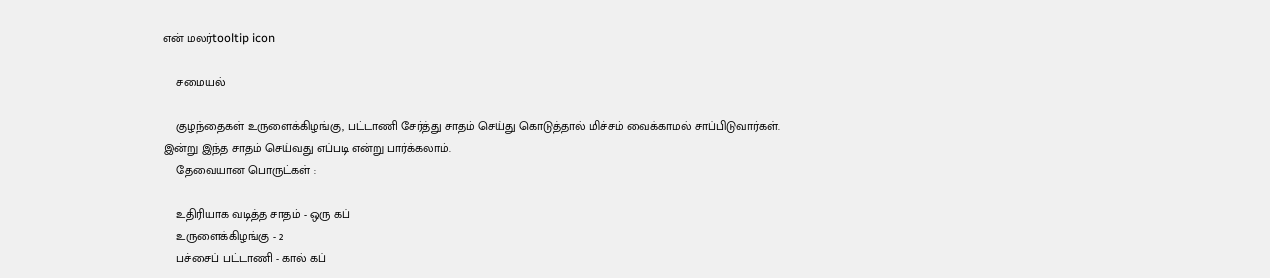என் மலர்tooltip icon

    சமையல்

    குழந்தைகள் உருளைக்கிழங்கு, பட்டாணி சேர்த்து சாதம் செய்து கொடுத்தால் மிச்சம் வைக்காமல் சாப்பிடுவார்கள். இன்று இந்த சாதம் செய்வது எப்படி என்று பார்க்கலாம்.
    தேவையான பொருட்கள் :

    உதிரியாக வடித்த சாதம் - ஒரு கப்
    உருளைக்கிழங்கு - 2
    பச்சைப் பட்டாணி - கால் கப்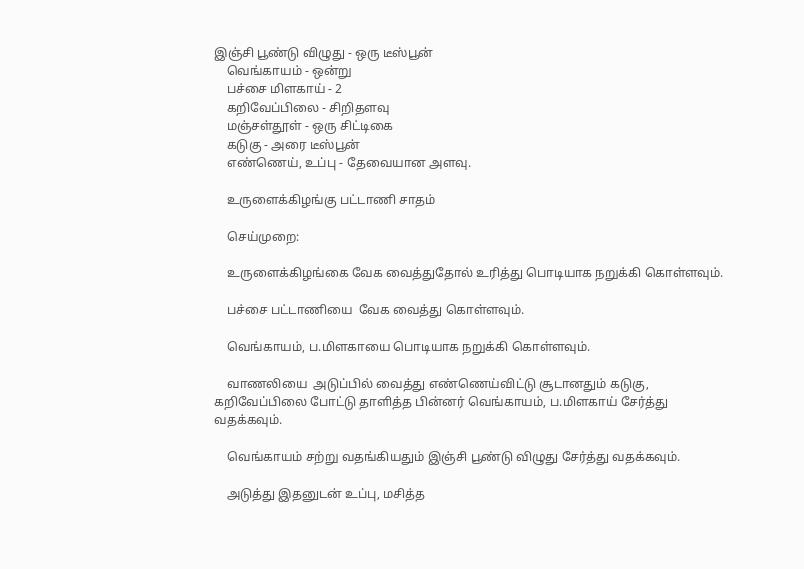இஞ்சி பூண்டு விழுது - ஒரு டீஸ்பூன்
    வெங்காயம் - ஒன்று
    பச்சை மிளகாய் - 2
    கறிவேப்பிலை - சிறிதளவு
    மஞ்சள்தூள் - ஒரு சிட்டிகை
    கடுகு - அரை டீஸ்பூன்
    எண்ணெய், உப்பு - தேவையான அளவு.

    உருளைக்கிழங்கு பட்டாணி சாதம்

    செய்முறை:

    உருளைக்கிழங்கை வேக வைத்துதோல் உரித்து பொடியாக நறுக்கி கொள்ளவும்.

    பச்சை பட்டாணியை  வேக வைத்து கொள்ளவும்.

    வெங்காயம், ப.மிளகாயை பொடியாக நறுக்கி கொள்ளவும்.

    வாணலியை  அடுப்பில் வைத்து எண்ணெய்விட்டு சூடானதும் கடுகு, கறிவேப்பிலை போட்டு தாளித்த பின்னர் வெங்காயம், ப.மிளகாய் சேர்த்து வதக்கவும்.

    வெங்காயம் சற்று வதங்கியதும் இஞ்சி பூண்டு விழுது சேர்த்து வதக்கவும்.

    அடுத்து இதனுடன் உப்பு, மசித்த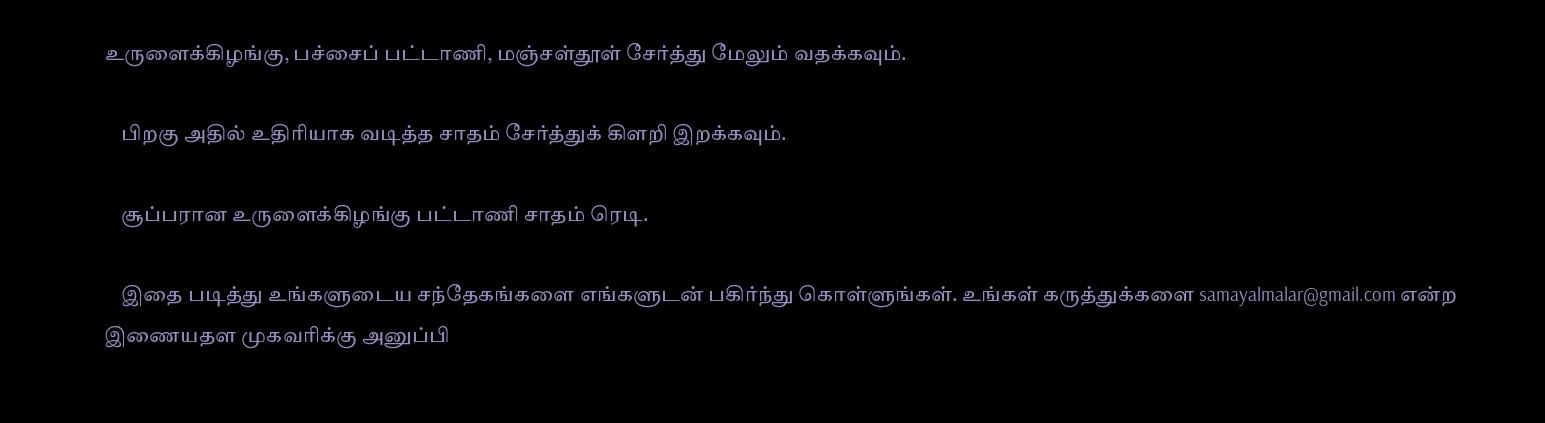உருளைக்கிழங்கு, பச்சைப் பட்டாணி, மஞ்சள்தூள் சேர்த்து மேலும் வதக்கவும்.

    பிறகு அதில் உதிரியாக வடித்த சாதம் சேர்த்துக் கிளறி இறக்கவும்.

    சூப்பரான உருளைக்கிழங்கு பட்டாணி சாதம் ரெடி.

    இதை படித்து உங்களுடைய சந்தேகங்களை எங்களுடன் பகிர்ந்து கொள்ளுங்கள். உங்கள் கருத்துக்களை samayalmalar@gmail.com என்ற இணையதள முகவரிக்கு அனுப்பி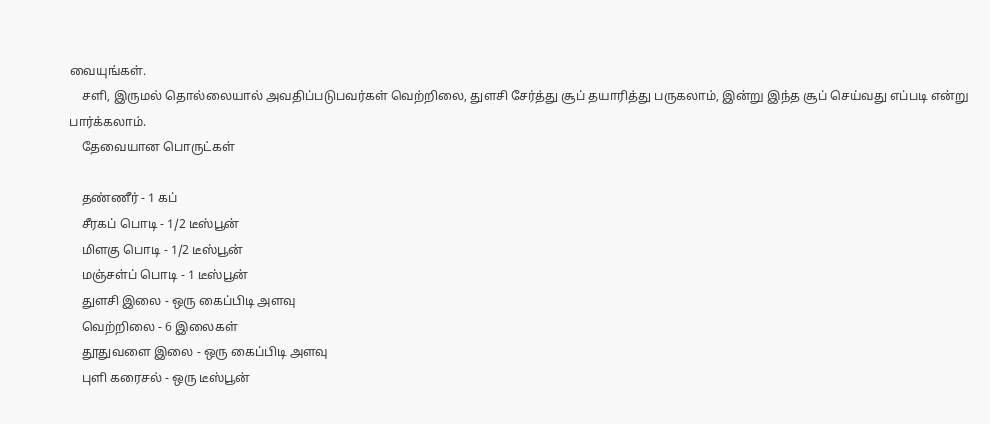வையுங்கள்.
    சளி, இருமல் தொல்லையால் அவதிப்படுபவர்கள் வெற்றிலை, துளசி சேர்த்து சூப் தயாரித்து பருகலாம், இன்று இந்த சூப் செய்வது எப்படி என்று பார்க்கலாம்.
    தேவையான பொருட்கள்

    தண்ணீர் - 1 கப்
    சீரகப் பொடி - 1/2 டீஸ்பூன்
    மிளகு பொடி - 1/2 டீஸ்பூன்
    மஞ்சள்ப் பொடி - 1 டீஸ்பூன்
    துளசி இலை - ஒரு கைப்பிடி அளவு
    வெற்றிலை - 6 இலைகள்
    தூதுவளை இலை - ஒரு கைப்பிடி அளவு
    புளி கரைசல் - ஒரு டீஸ்பூன்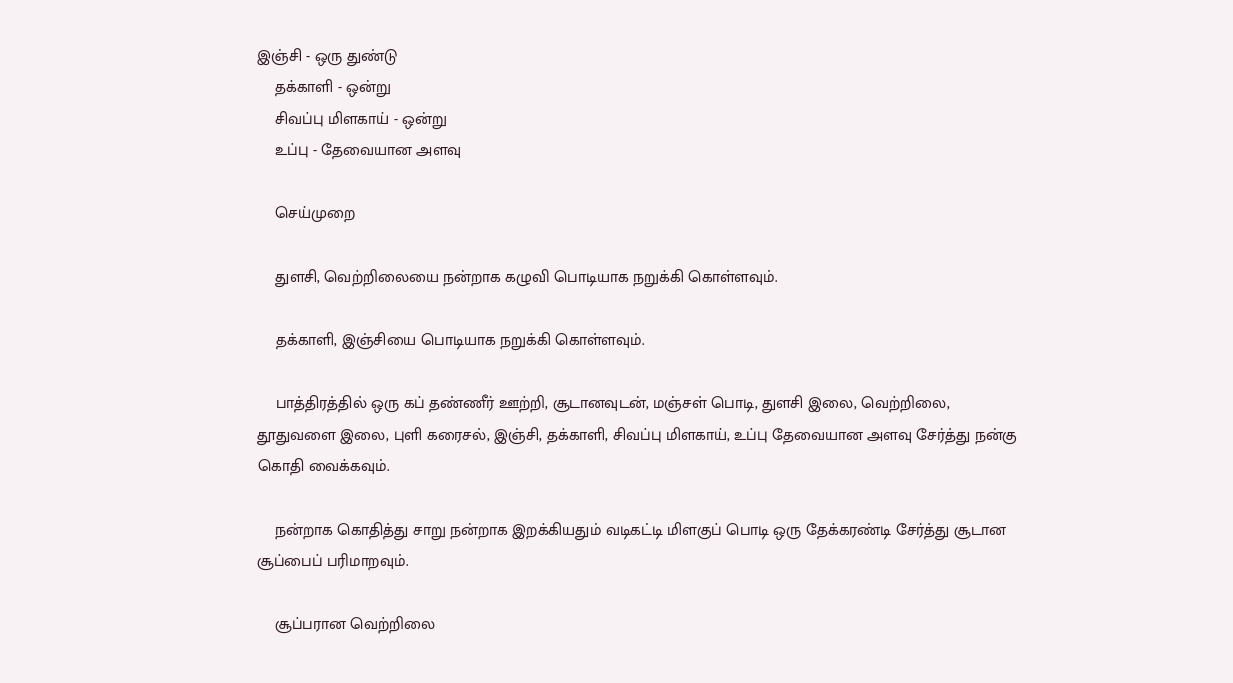இஞ்சி - ஒரு துண்டு
    தக்காளி - ஒன்று
    சிவப்பு மிளகாய் - ஒன்று
    உப்பு - தேவையான அளவு

    செய்முறை

    துளசி, வெற்றிலையை நன்றாக கழுவி பொடியாக நறுக்கி கொள்ளவும்.

    தக்காளி, இஞ்சியை பொடியாக நறுக்கி கொள்ளவும்.

    பாத்திரத்தில் ஒரு கப் தண்ணீர் ஊற்றி, சூடானவுடன், மஞ்சள் பொடி, துளசி இலை, வெற்றிலை, தூதுவளை இலை, புளி கரைசல், இஞ்சி, தக்காளி, சிவப்பு மிளகாய், உப்பு தேவையான அளவு சேர்த்து நன்கு கொதி வைக்கவும்.

    நன்றாக கொதித்து சாறு நன்றாக இறக்கியதும் வடிகட்டி மிளகுப் பொடி ஒரு தேக்கரண்டி சேர்த்து சூடான சூப்பைப் பரிமாறவும்.

    சூப்பரான வெற்றிலை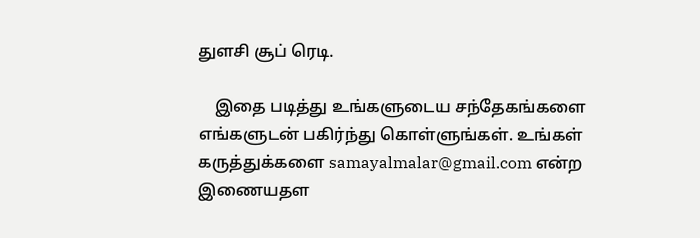துளசி சூப் ரெடி.

    இதை படித்து உங்களுடைய சந்தேகங்களை எங்களுடன் பகிர்ந்து கொள்ளுங்கள். உங்கள் கருத்துக்களை samayalmalar@gmail.com என்ற இணையதள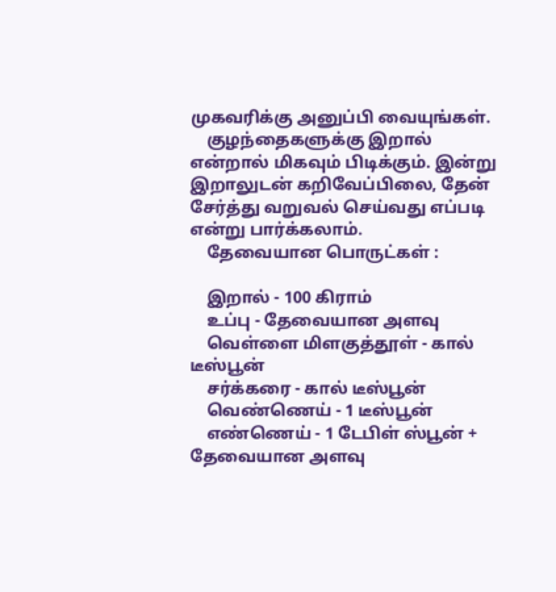முகவரிக்கு அனுப்பி வையுங்கள்.
    குழந்தைகளுக்கு இறால் என்றால் மிகவும் பிடிக்கும். இன்று இறாலுடன் கறிவேப்பிலை, தேன் சேர்த்து வறுவல் செய்வது எப்படி என்று பார்க்கலாம்.
    தேவையான பொருட்கள் :

    இறால் - 100 கிராம்
    உப்பு - தேவையான அளவு
    வெள்ளை மிளகுத்தூள் - கால் டீஸ்பூன்
    சர்க்கரை - கால் டீஸ்பூன்
    வெண்ணெய் - 1 டீஸ்பூன்
    எண்ணெய் - 1 டேபிள் ஸ்பூன் + தேவையான அளவு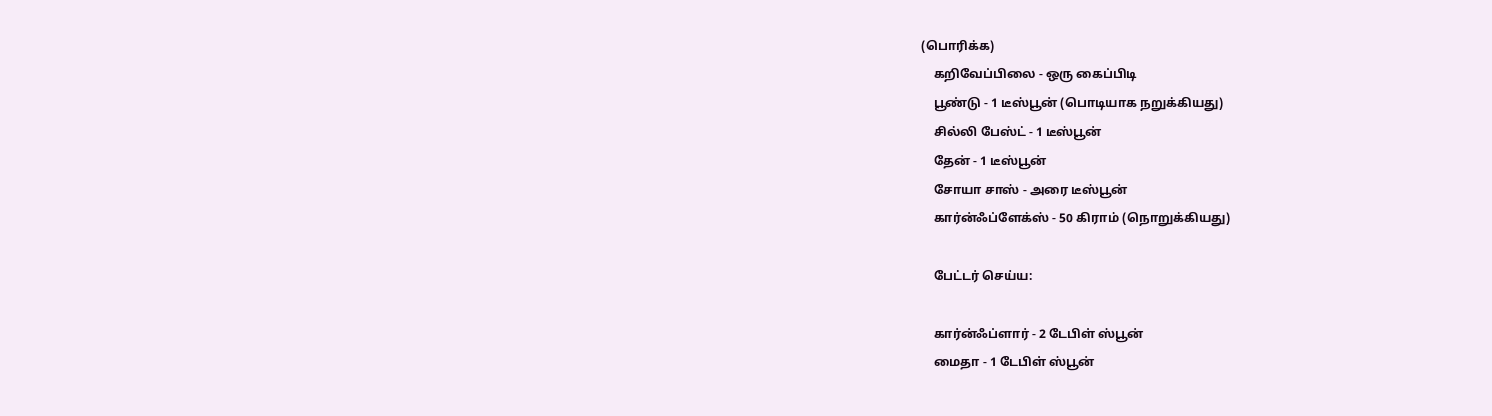(பொரிக்க)
    கறிவேப்பிலை - ஒரு கைப்பிடி
    பூண்டு - 1 டீஸ்பூன் (பொடியாக நறுக்கியது)
    சில்லி பேஸ்ட் - 1 டீஸ்பூன்
    தேன் - 1 டீஸ்பூன்
    சோயா சாஸ் - அரை டீஸ்பூன்
    கார்ன்ஃப்ளேக்ஸ் - 50 கிராம் (நொறுக்கியது)

    பேட்டர் செய்ய:

    கார்ன்ஃப்ளார் - 2 டேபிள் ஸ்பூன்
    மைதா - 1 டேபிள் ஸ்பூன்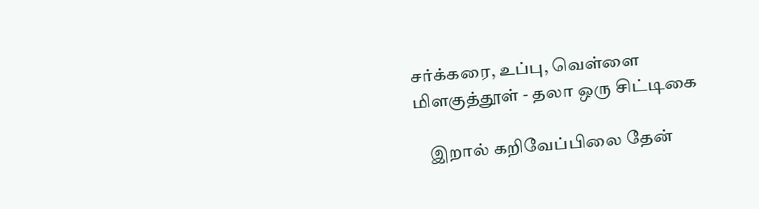சர்க்கரை, உப்பு, வெள்ளை மிளகுத்தூள் - தலா ஒரு சிட்டிகை

    இறால் கறிவேப்பிலை தேன்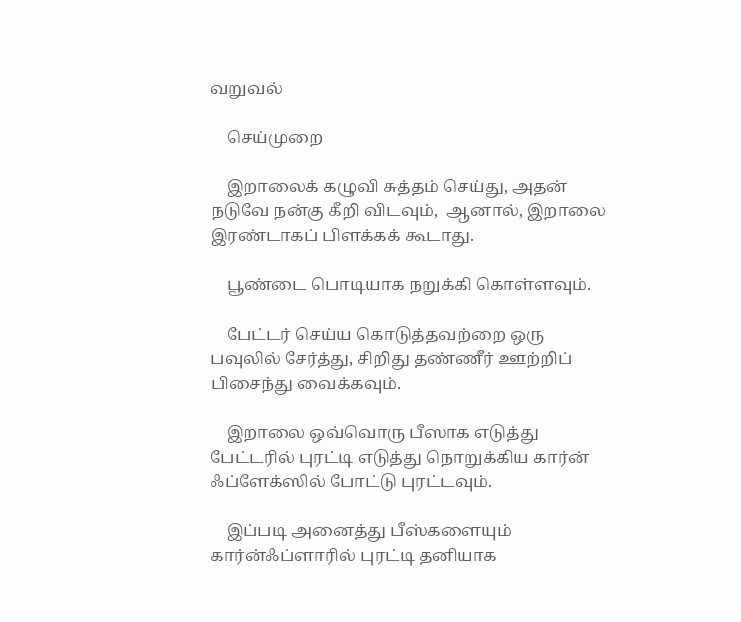வறுவல்

    செய்முறை

    இறாலைக் கழுவி சுத்தம் செய்து, அதன் நடுவே நன்கு கீறி விடவும்,  ஆனால், இறாலை இரண்டாகப் பிளக்கக் கூடாது.

    பூண்டை பொடியாக நறுக்கி கொள்ளவும்.

    பேட்டர் செய்ய கொடுத்தவற்றை ஒரு பவுலில் சேர்த்து, சிறிது தண்ணீர் ஊற்றிப் பிசைந்து வைக்கவும்.

    இறாலை ஒவ்வொரு பீஸாக எடுத்து பேட்டரில் புரட்டி எடுத்து நொறுக்கிய கார்ன் ஃப்ளேக்ஸில் போட்டு புரட்டவும்.

    இப்படி அனைத்து பீஸ்களையும் கார்ன்ஃப்ளாரில் புரட்டி தனியாக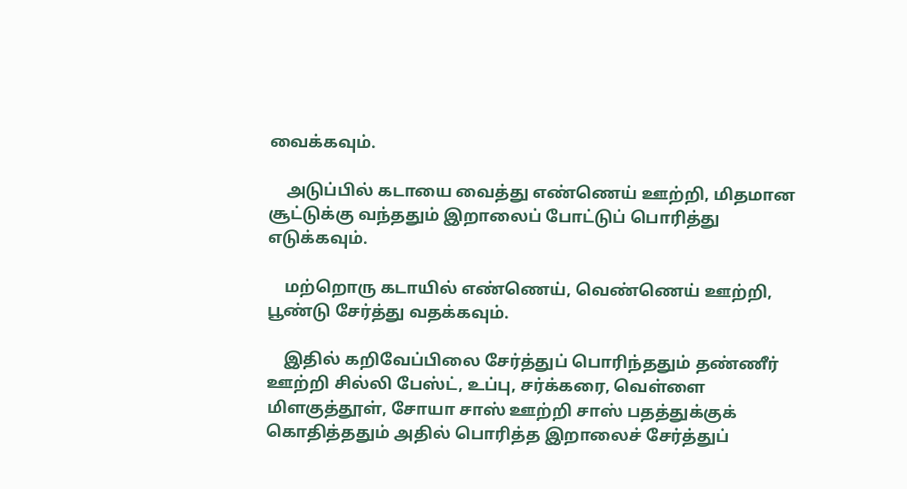வைக்கவும்.

    அடுப்பில் கடாயை வைத்து எண்ணெய் ஊற்றி, மிதமான சூட்டுக்கு வந்ததும் இறாலைப் போட்டுப் பொரித்து எடுக்கவும்.

    மற்றொரு கடாயில் எண்ணெய், வெண்ணெய் ஊற்றி, பூண்டு சேர்த்து வதக்கவும்.

    இதில் கறிவேப்பிலை சேர்த்துப் பொரிந்ததும் தண்ணீர் ஊற்றி சில்லி பேஸ்ட், உப்பு, சர்க்கரை, வெள்ளை மிளகுத்தூள், சோயா சாஸ் ஊற்றி சாஸ் பதத்துக்குக் கொதித்ததும் அதில் பொரித்த இறாலைச் சேர்த்துப்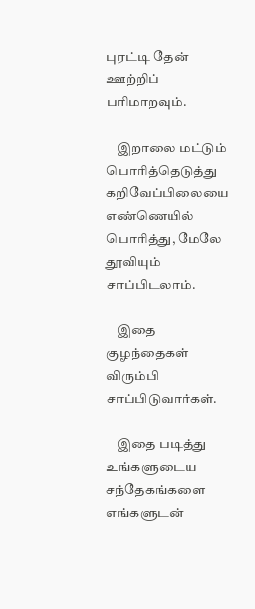புரட்டி தேன் ஊற்றிப் பரிமாறவும்.

    இறாலை மட்டும் பொரித்தெடுத்து கறிவேப்பிலையை எண்ணெயில் பொரித்து, மேலே தூவியும் சாப்பிடலாம்.

    இதை குழந்தைகள் விரும்பி சாப்பிடுவார்கள்.

    இதை படித்து உங்களுடைய சந்தேகங்களை எங்களுடன்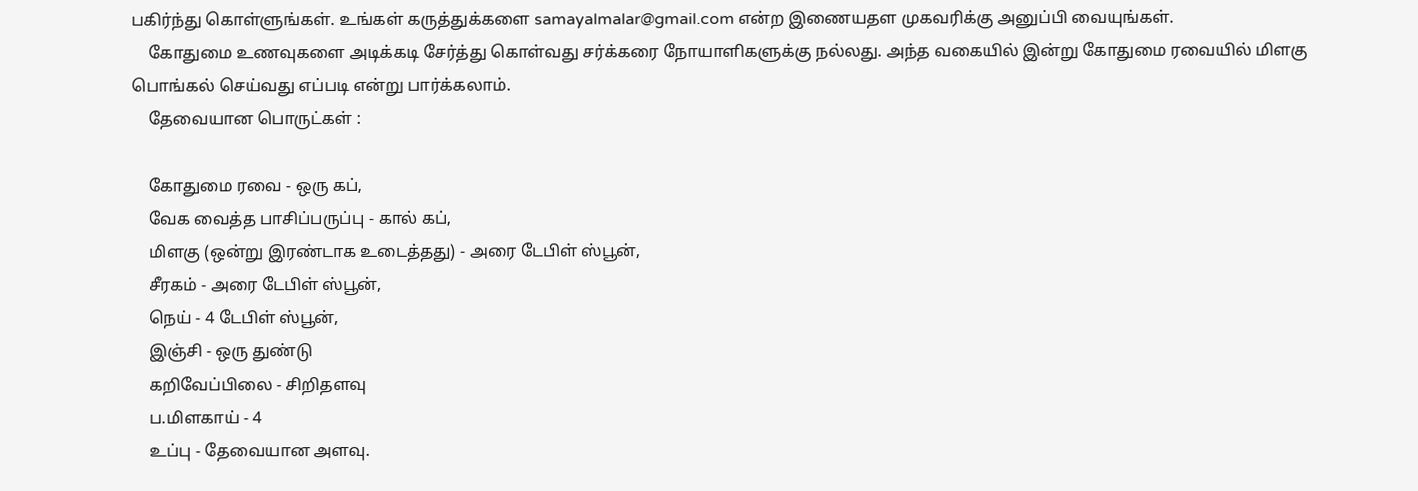பகிர்ந்து கொள்ளுங்கள். உங்கள் கருத்துக்களை samayalmalar@gmail.com என்ற இணையதள முகவரிக்கு அனுப்பி வையுங்கள்.
    கோதுமை உணவுகளை அடிக்கடி சேர்த்து கொள்வது சர்க்கரை நோயாளிகளுக்கு நல்லது. அந்த வகையில் இன்று கோதுமை ரவையில் மிளகு பொங்கல் செய்வது எப்படி என்று பார்க்கலாம்.
    தேவையான பொருட்கள் :

    கோதுமை ரவை - ஒரு கப்,
    வேக வைத்த பாசிப்பருப்பு - கால் கப்,
    மிளகு (ஒன்று இரண்டாக உடைத்தது) - அரை டேபிள் ஸ்பூன்,
    சீரகம் - அரை டேபிள் ஸ்பூன்,
    நெய் - 4 டேபிள் ஸ்பூன்,
    இஞ்சி - ஒரு துண்டு
    கறிவேப்பிலை - சிறிதளவு
    ப.மிளகாய் - 4
    உப்பு - தேவையான அளவு.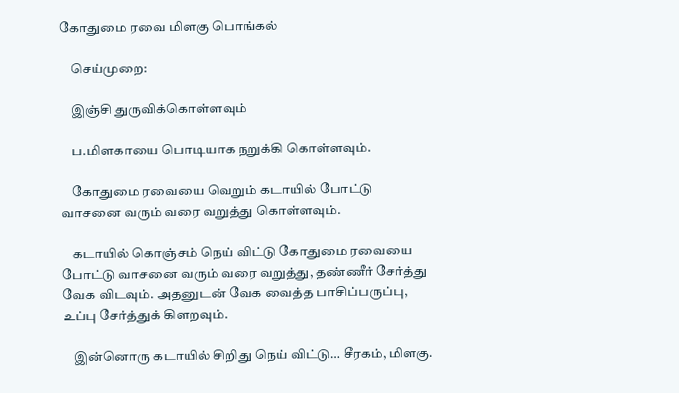கோதுமை ரவை மிளகு பொங்கல்

    செய்முறை:

    இஞ்சி துருவிக்கொள்ளவும்

    ப.மிளகாயை பொடியாக நறுக்கி கொள்ளவும்.

    கோதுமை ரவையை வெறும் கடாயில் போட்டு வாசனை வரும் வரை வறுத்து கொள்ளவும்.

    கடாயில் கொஞ்சம் நெய் விட்டு கோதுமை ரவையை போட்டு வாசனை வரும் வரை வறுத்து, தண்ணீர் சேர்த்து வேக விடவும். அதனுடன் வேக வைத்த பாசிப்பருப்பு, உப்பு சேர்த்துக் கிளறவும்.

    இன்னொரு கடாயில் சிறிது நெய் விட்டு… சீரகம், மிளகு.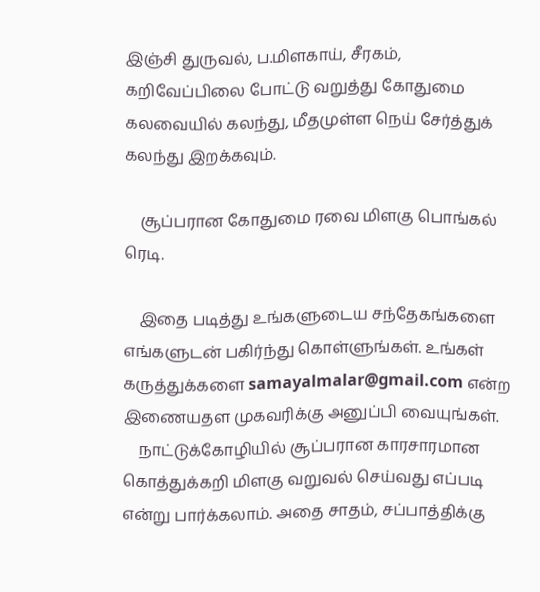இஞ்சி துருவல், ப.மிளகாய், சீரகம், கறிவேப்பிலை போட்டு வறுத்து கோதுமை கலவையில் கலந்து, மீதமுள்ள நெய் சேர்த்துக் கலந்து இறக்கவும்.

    சூப்பரான கோதுமை ரவை மிளகு பொங்கல் ரெடி.

    இதை படித்து உங்களுடைய சந்தேகங்களை எங்களுடன் பகிர்ந்து கொள்ளுங்கள். உங்கள் கருத்துக்களை samayalmalar@gmail.com என்ற இணையதள முகவரிக்கு அனுப்பி வையுங்கள்.
    நாட்டுக்கோழியில் சூப்பரான காரசாரமான கொத்துக்கறி மிளகு வறுவல் செய்வது எப்படி என்று பார்க்கலாம். அதை சாதம், சப்பாத்திக்கு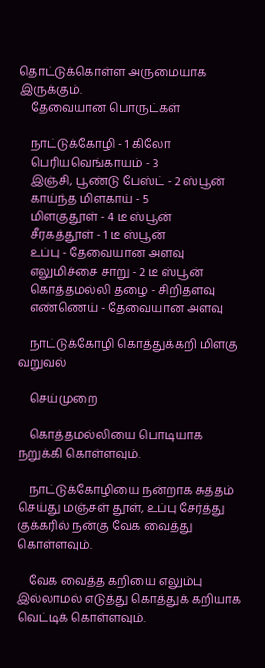தொட்டுக்கொள்ள அருமையாக இருக்கும்.
    தேவையான பொருட்கள்

    நாட்டுக்கோழி - 1 கிலோ
    பெரியவெங்காயம் - 3
    இஞ்சி, பூண்டு பேஸ்ட் - 2 ஸ்பூன்
    காய்ந்த மிளகாய் - 5
    மிளகுதூள் - 4 டீ ஸ்பூன்
    சீரகத்தூள் - 1 டீ ஸ்பூன்
    உப்பு - தேவையான அளவு
    எலுமிச்சை சாறு - 2 டீ ஸ்பூன்
    கொத்தமல்லி தழை - சிறிதளவு
    எண்ணெய் - தேவையான அளவு

    நாட்டுக்கோழி கொத்துக்கறி மிளகு வறுவல்

    செய்முறை

    கொத்தமல்லியை பொடியாக நறுக்கி கொள்ளவும்.

    நாட்டுக்கோழியை நன்றாக சுத்தம் செய்து மஞ்சள் தூள், உப்பு சேர்த்து குக்கரில் நன்கு வேக வைத்து கொள்ளவும்.

    வேக வைத்த கறியை எலும்பு இல்லாமல் எடுத்து கொத்துக் கறியாக வெட்டிக் கொள்ளவும்.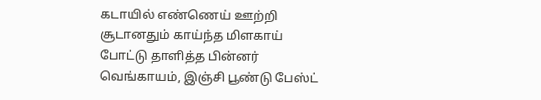கடாயில் எண்ணெய் ஊற்றி சூடானதும் காய்ந்த மிளகாய் போட்டு தாளித்த பின்னர் வெங்காயம், இஞ்சி பூண்டு பேஸ்ட்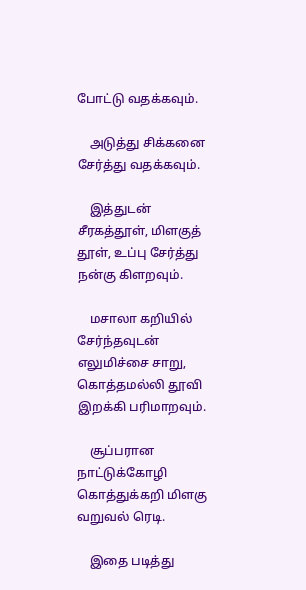போட்டு வதக்கவும்.

    அடுத்து சிக்கனை சேர்த்து வதக்கவும்.

    இத்துடன் சீரகத்தூள், மிளகுத் தூள், உப்பு சேர்த்து நன்கு கிளறவும்.

    மசாலா கறியில் சேர்ந்தவுடன் எலுமிச்சை சாறு, கொத்தமல்லி தூவி இறக்கி பரிமாறவும்.

    சூப்பரான நாட்டுக்கோழி கொத்துக்கறி மிளகு வறுவல் ரெடி.

    இதை படித்து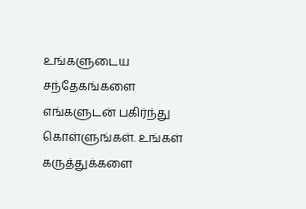உங்களுடைய சந்தேகங்களை எங்களுடன் பகிர்ந்து கொள்ளுங்கள். உங்கள் கருத்துக்களை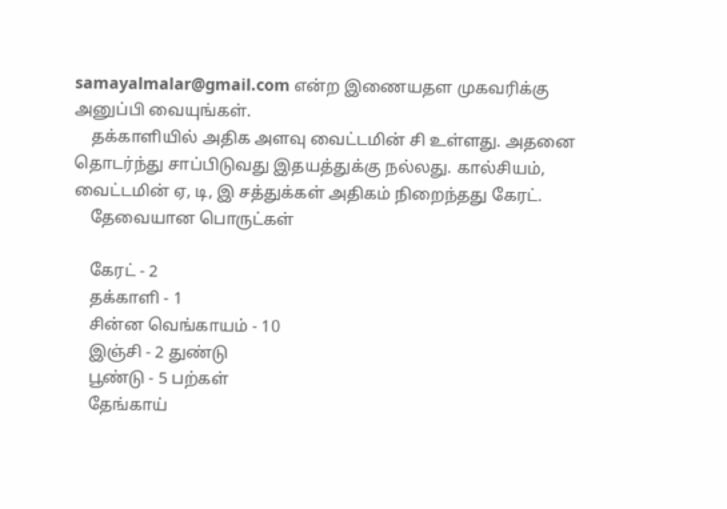samayalmalar@gmail.com என்ற இணையதள முகவரிக்கு அனுப்பி வையுங்கள்.
    தக்காளியில் அதிக அளவு வைட்டமின் சி உள்ளது. அதனை தொடர்ந்து சாப்பிடுவது இதயத்துக்கு நல்லது. கால்சியம், வைட்டமின் ஏ, டி, இ சத்துக்கள் அதிகம் நிறைந்தது கேரட்.
    தேவையான பொருட்கள்

    கேரட் - 2
    தக்காளி - 1
    சின்ன வெங்காயம் - 10
    இஞ்சி - 2 துண்டு
    பூண்டு - 5 பற்கள்
    தேங்காய்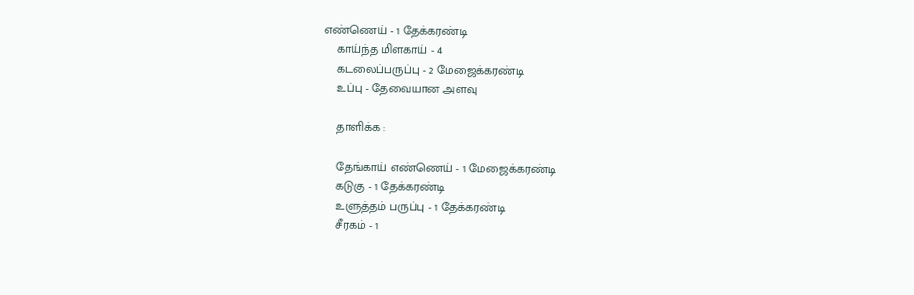எண்ணெய் - 1 தேக்கரண்டி
    காய்ந்த மிளகாய் - 4
    கடலைப்பருப்பு - 2 மேஜைக்கரண்டி
    உப்பு - தேவையான அளவு

    தாளிக்க :

    தேங்காய் எண்ணெய் - 1 மேஜைக்கரண்டி
    கடுகு - 1 தேக்கரண்டி
    உளுத்தம் பருப்பு - 1 தேக்கரண்டி
    சீரகம் - 1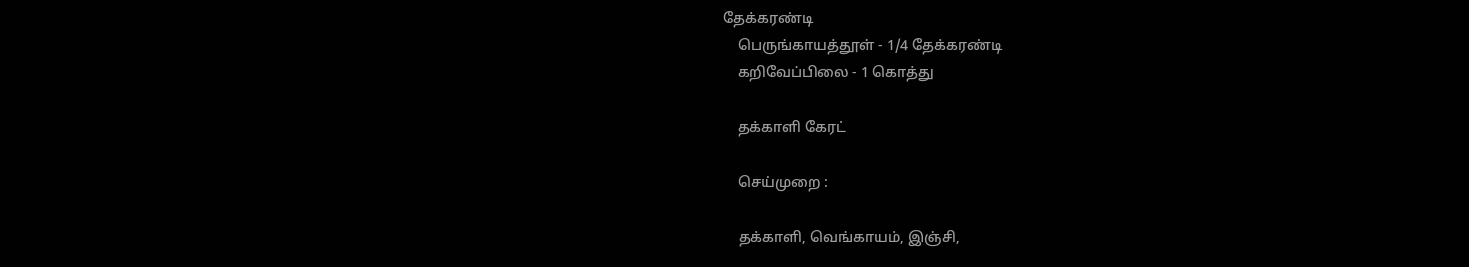தேக்கரண்டி
    பெருங்காயத்தூள் - 1/4 தேக்கரண்டி
    கறிவேப்பிலை - 1 கொத்து

    தக்காளி கேரட்

    செய்முறை :

    தக்காளி, வெங்காயம், இஞ்சி,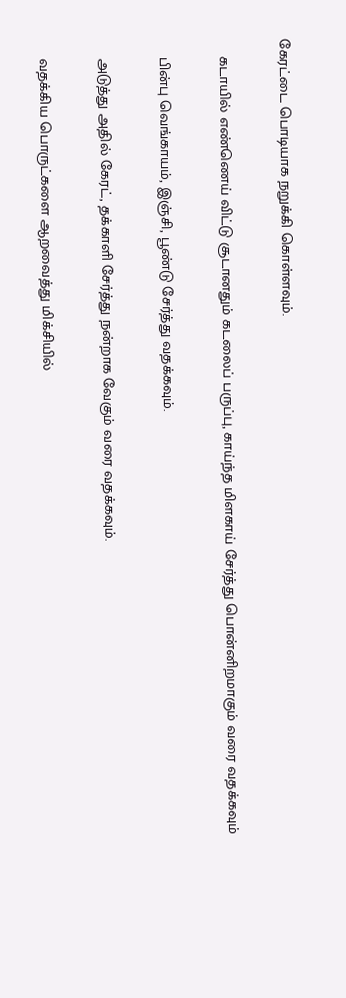கேரட்டை பொடியாக நறுக்கி கொள்ளவும்.

    கடாயில் எண்ணெய் விட்டு சூடானதும் கடலைப் பருப்பு, காய்ந்த மிளகாய் சேர்த்து பொன்னிறமாகும் வரை வதக்கவும்

    பின்பு வெங்காயம், இஞ்சி, பூண்டு சேர்த்து வதக்கவும்.

    அடுத்து அதில் கேரட், தக்காளி சேர்த்து நன்றாக வேகும் வரை வதக்கவும்.

    வதக்கிய பொருட்களை ஆறவைத்து மிக்சியில்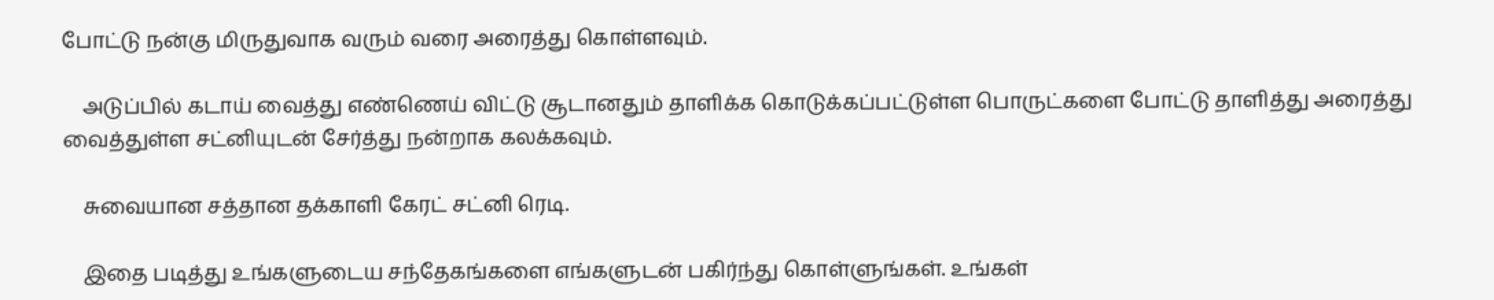போட்டு நன்கு மிருதுவாக வரும் வரை அரைத்து கொள்ளவும்.

    அடுப்பில் கடாய் வைத்து எண்ணெய் விட்டு சூடானதும் தாளிக்க கொடுக்கப்பட்டுள்ள பொருட்களை போட்டு தாளித்து அரைத்து வைத்துள்ள சட்னியுடன் சேர்த்து நன்றாக கலக்கவும்.

    சுவையான சத்தான தக்காளி கேரட் சட்னி ரெடி.

    இதை படித்து உங்களுடைய சந்தேகங்களை எங்களுடன் பகிர்ந்து கொள்ளுங்கள். உங்கள்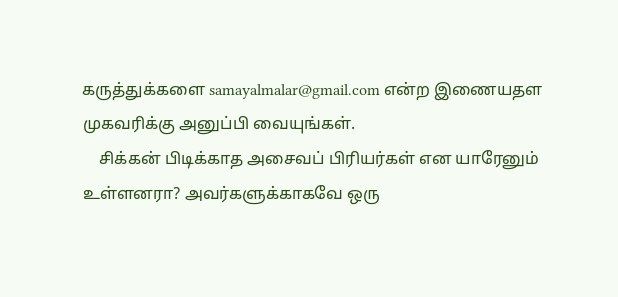கருத்துக்களை samayalmalar@gmail.com என்ற இணையதள முகவரிக்கு அனுப்பி வையுங்கள்.
    சிக்கன் பிடிக்காத அசைவப் பிரியர்கள் என யாரேனும் உள்ளனரா? அவர்களுக்காகவே ஒரு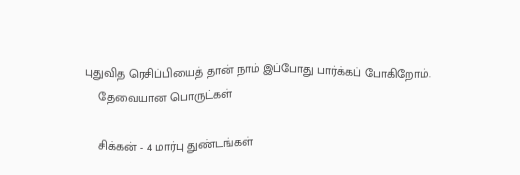புதுவித ரெசிப்பியைத் தான் நாம் இப்போது பார்க்கப் போகிறோம்.
    தேவையான பொருட்கள்

    சிக்கன் - 4 மார்பு துண்டங்கள்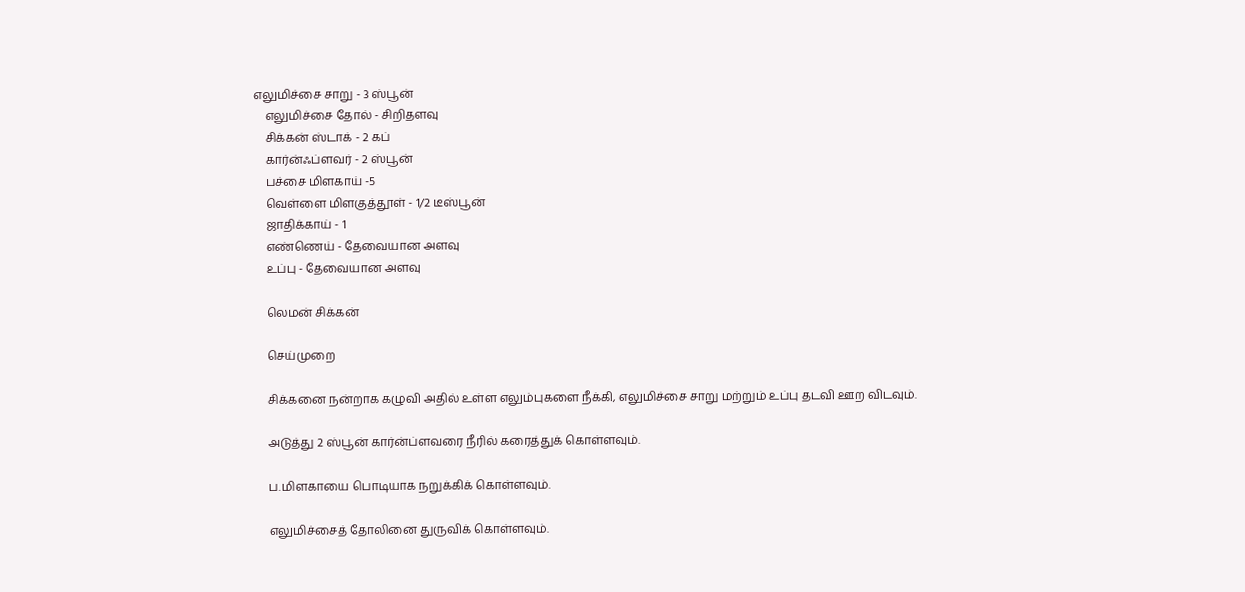எலுமிச்சை சாறு - 3 ஸ்பூன்
    எலுமிச்சை தோல் - சிறிதளவு
    சிக்கன் ஸ்டாக் - 2 கப்
    கார்ன்ஃப்ளவர் - 2 ஸ்பூன்
    பச்சை மிளகாய் -5
    வெள்ளை மிளகுத்தூள் - 1/2 டீஸ்பூன்
    ஜாதிக்காய் - 1
    எண்ணெய் - தேவையான அளவு
    உப்பு - தேவையான அளவு

    லெமன் சிக்கன்

    செய்முறை

    சிக்கனை நன்றாக கழுவி அதில் உள்ள எலும்புகளை நீக்கி, எலுமிச்சை சாறு மற்றும் உப்பு தடவி ஊற விடவும்.

    அடுத்து 2 ஸ்பூன் கார்ன்ப்ளவரை நீரில் கரைத்துக் கொள்ளவும்.

    ப.மிளகாயை பொடியாக நறுக்கிக் கொள்ளவும்.

    எலுமிச்சைத் தோலினை துருவிக் கொள்ளவும்.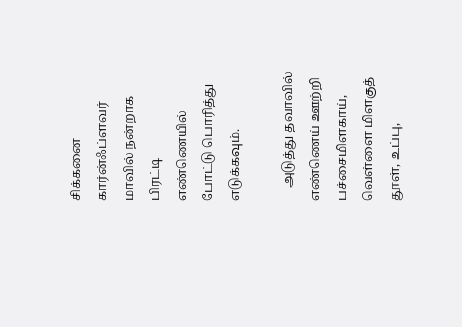சிக்கனை கார்ன்ஃப்ளவர் மாவில் நன்றாக பிரட்டி எண்ணெயில் போட்டு பொரித்து எடுக்கவும்.

    அடுத்து தவாவில் எண்ணெய் ஊற்றி பச்சைமிளகாய், வெள்ளை மிளகுத் தூள், உப்பு,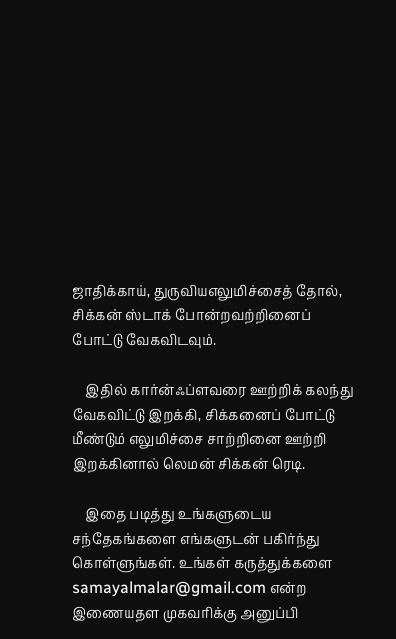ஜாதிக்காய், துருவியஎலுமிச்சைத் தோல், சிக்கன் ஸ்டாக் போன்றவற்றினைப் போட்டு வேகவிடவும்.

    இதில் கார்ன்ஃப்ளவரை ஊற்றிக் கலந்து வேகவிட்டு இறக்கி, சிக்கனைப் போட்டு மீண்டும் எலுமிச்சை சாற்றினை ஊற்றி இறக்கினால் லெமன் சிக்கன் ரெடி.

    இதை படித்து உங்களுடைய சந்தேகங்களை எங்களுடன் பகிர்ந்து கொள்ளுங்கள். உங்கள் கருத்துக்களை samayalmalar@gmail.com என்ற இணையதள முகவரிக்கு அனுப்பி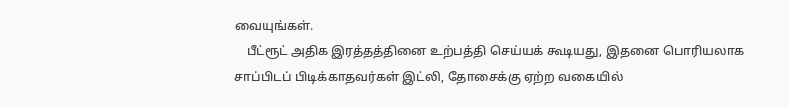வையுங்கள்.
    பீட்ரூட் அதிக இரத்தத்தினை உற்பத்தி செய்யக் கூடியது, இதனை பொரியலாக சாப்பிடப் பிடிக்காதவர்கள் இட்லி, தோசைக்கு ஏற்ற வகையில்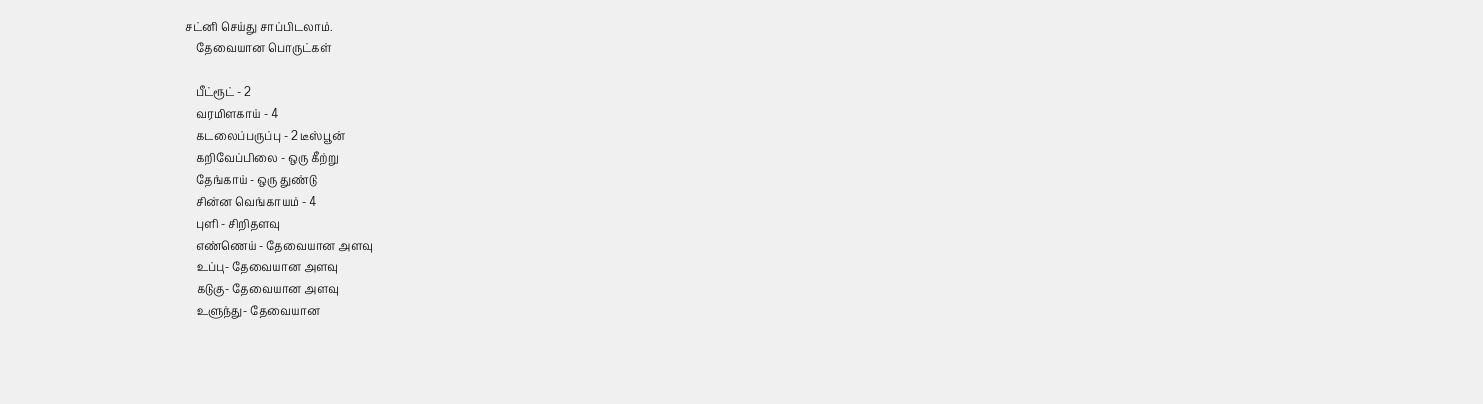சட்னி செய்து சாப்பிடலாம்.
    தேவையான பொருட்கள்

    பீட்ரூட் - 2
    வரமிளகாய் - 4
    கடலைப்பருப்பு - 2 டீஸ்பூன்
    கறிவேப்பிலை - ஒரு கீற்று
    தேங்காய் - ஒரு துண்டு
    சின்ன வெங்காயம் - 4
    புளி - சிறிதளவு
    எண்ணெய் - தேவையான அளவு
    உப்பு- தேவையான அளவு
    கடுகு- தேவையான அளவு
    உளுந்து- தேவையான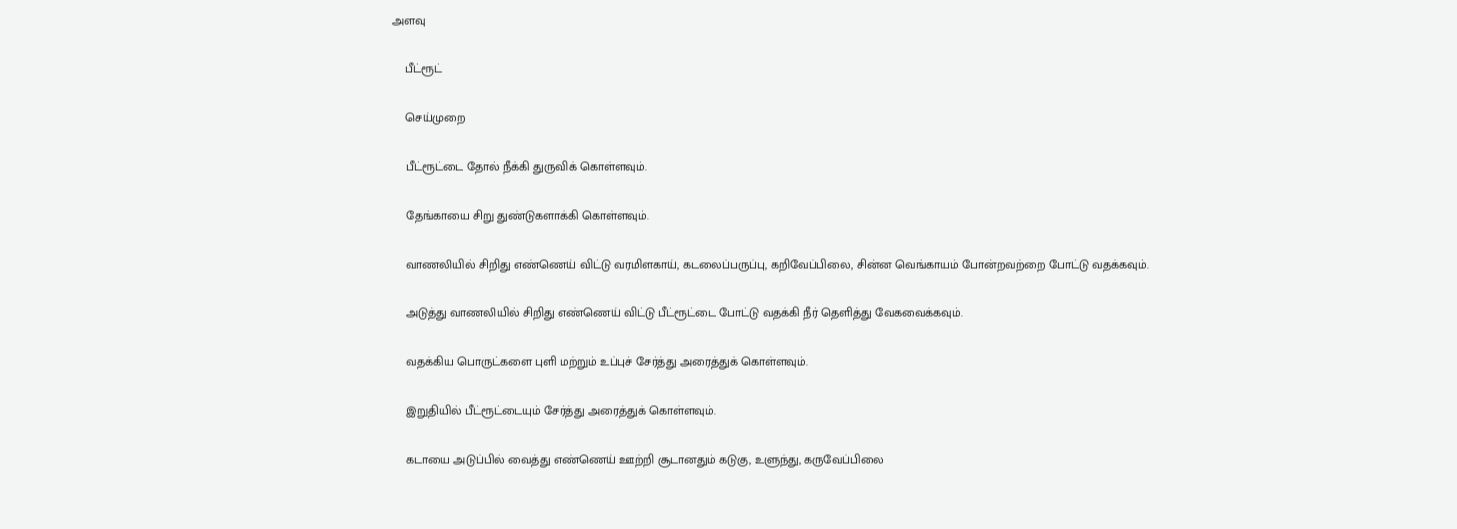அளவு

    பீட்ரூட்

    செய்முறை

    பீட்ரூட்டை தோல் நீக்கி துருவிக் கொள்ளவும்.

    தேங்காயை சிறு துண்டுகளாக்கி கொள்ளவும்.

    வாணலியில் சிறிது எண்ணெய் விட்டு வரமிளகாய், கடலைப்பருப்பு, கறிவேப்பிலை, சின்ன வெங்காயம் போன்றவற்றை போட்டு வதக்கவும்.

    அடுத்து வாணலியில் சிறிது எண்ணெய் விட்டு பீட்ரூட்டை போட்டு வதக்கி நீர் தெளித்து வேகவைக்கவும்.

    வதக்கிய பொருட்களை புளி மற்றும் உப்புச் சேர்த்து அரைத்துக் கொள்ளவும்.

    இறுதியில் பீட்ரூட்டையும் சேர்த்து அரைத்துக் கொள்ளவும்.

    கடாயை அடுப்பில் வைத்து எண்ணெய் ஊற்றி சூடானதும் கடுகு, உளுந்து, கருவேப்பிலை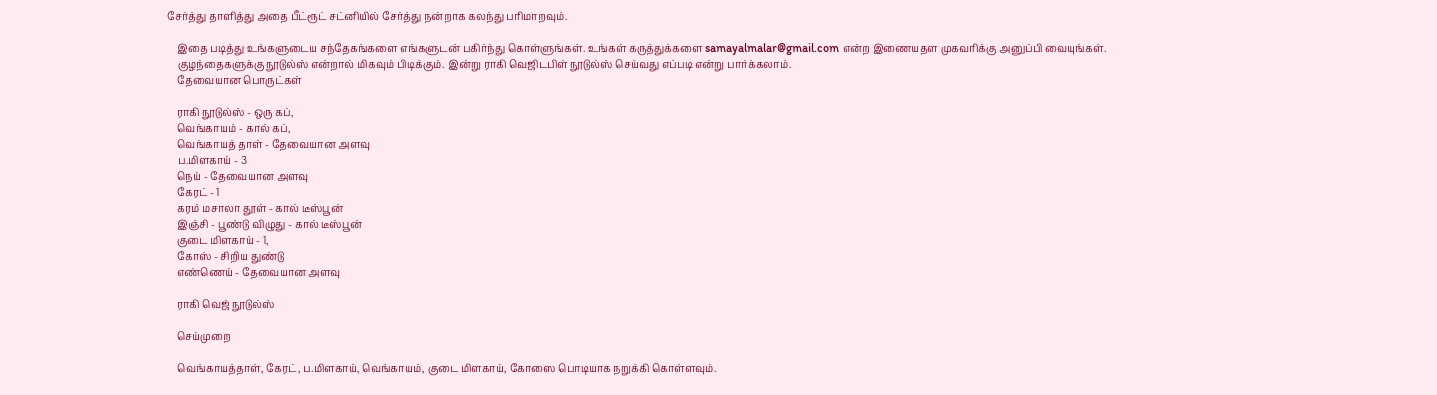சேர்த்து தாளித்து அதை பீட்ரூட் சட்னியில் சேர்த்து நன்றாக கலந்து பரிமாறவும்.

    இதை படித்து உங்களுடைய சந்தேகங்களை எங்களுடன் பகிர்ந்து கொள்ளுங்கள். உங்கள் கருத்துக்களை samayalmalar@gmail.com என்ற இணையதள முகவரிக்கு அனுப்பி வையுங்கள்.
    குழந்தைகளுக்கு நூடுல்ஸ் என்றால் மிகவும் பிடிக்கும். இன்று ராகி வெஜிடபிள் நூடுல்ஸ் செய்வது எப்படி என்று பார்க்கலாம்.
    தேவையான பொருட்கள்

    ராகி நூடுல்ஸ் - ஒரு கப்,
    வெங்காயம் - கால் கப்,
    வெங்காயத் தாள் - தேவையான அளவு
    ப.மிளகாய் - 3
    நெய் - தேவையான அளவு
    கேரட் - 1
    கரம் மசாலா தூள் - கால் டீஸ்பூன்
    இஞ்சி - பூண்டு விழுது - கால் டீஸ்பூன்
    குடை மிளகாய் - 1,
    கோஸ் - சிறிய துண்டு
    எண்ணெய் - தேவையான அளவு

    ராகி வெஜ் நூடுல்ஸ்

    செய்முறை

    வெங்காயத்தாள், கேரட், ப.மிளகாய், வெங்காயம், குடை மிளகாய், கோஸை பொடியாக நறுக்கி கொள்ளவும்.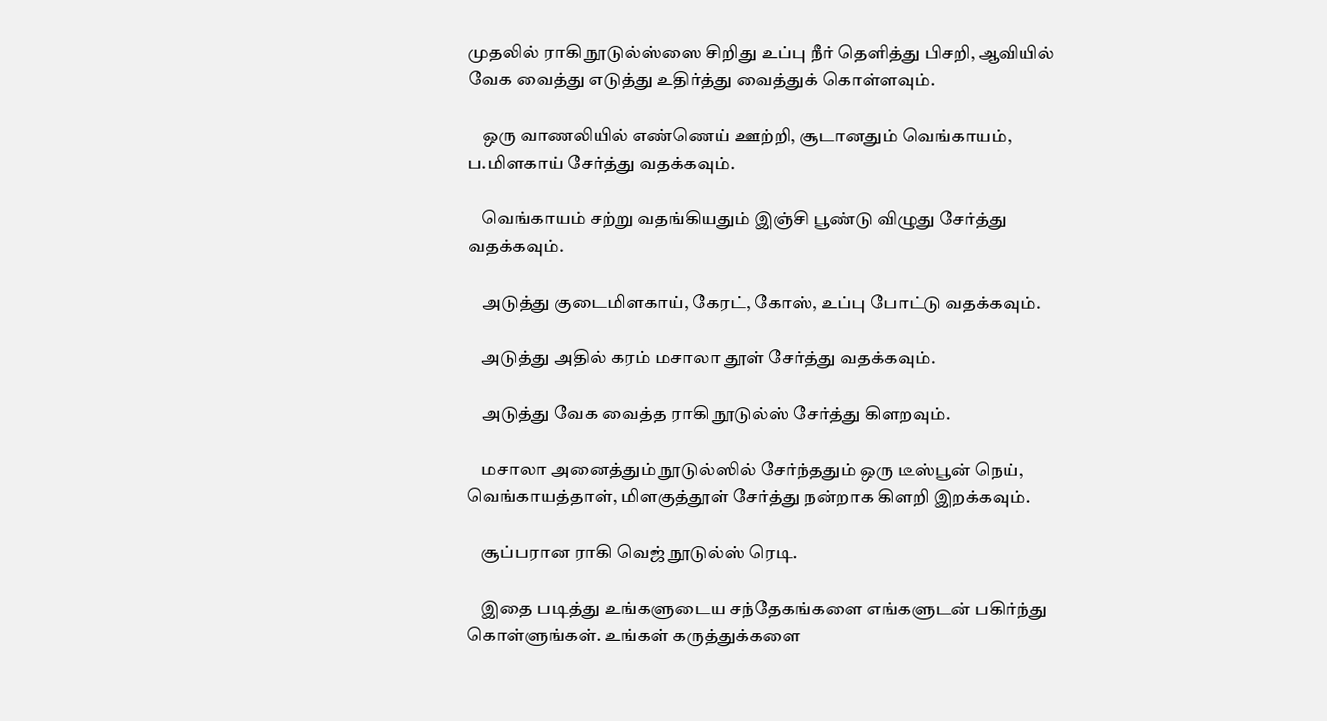முதலில் ராகி நூடுல்ஸ்ஸை சிறிது உப்பு நீர் தெளித்து பிசறி, ஆவியில் வேக வைத்து எடுத்து உதிர்த்து வைத்துக் கொள்ளவும்.

    ஒரு வாணலியில் எண்ணெய் ஊற்றி, சூடானதும் வெங்காயம், ப.மிளகாய் சேர்த்து வதக்கவும்.

    வெங்காயம் சற்று வதங்கியதும் இஞ்சி பூண்டு விழுது சேர்த்து வதக்கவும்.

    அடுத்து குடைமிளகாய், கேரட், கோஸ், உப்பு போட்டு வதக்கவும்.

    அடுத்து அதில் கரம் மசாலா தூள் சேர்த்து வதக்கவும்.

    அடுத்து வேக வைத்த ராகி நூடுல்ஸ் சேர்த்து கிளறவும்.

    மசாலா அனைத்தும் நூடுல்ஸில் சேர்ந்ததும் ஒரு டீஸ்பூன் நெய், வெங்காயத்தாள், மிளகுத்தூள் சேர்த்து நன்றாக கிளறி இறக்கவும்.

    சூப்பரான ராகி வெஜ் நூடுல்ஸ் ரெடி.

    இதை படித்து உங்களுடைய சந்தேகங்களை எங்களுடன் பகிர்ந்து கொள்ளுங்கள். உங்கள் கருத்துக்களை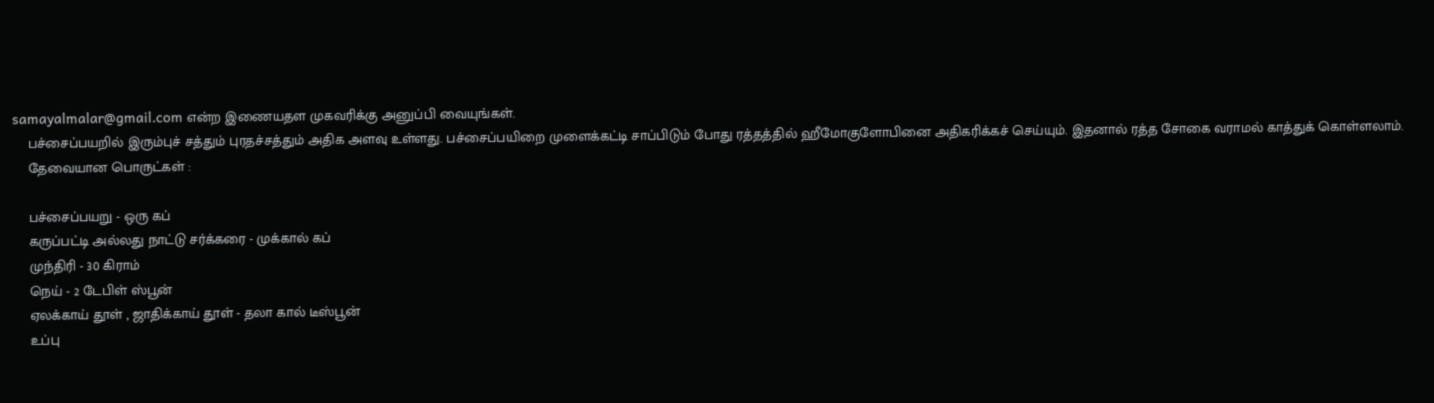samayalmalar@gmail.com என்ற இணையதள முகவரிக்கு அனுப்பி வையுங்கள்.
    பச்சைப்பயறில் இரும்புச் சத்தும் புரதச்சத்தும் அதிக அளவு உள்ளது. பச்சைப்பயிறை முளைக்கட்டி சாப்பிடும் போது ரத்தத்தில் ஹீமோகுளோபினை அதிகரிக்கச் செய்யும். இதனால் ரத்த சோகை வராமல் காத்துக் கொள்ளலாம்.
    தேவையான பொருட்கள் :

    பச்சைப்பயறு - ஒரு கப்
    கருப்பட்டி அல்லது நாட்டு சர்க்கரை - முக்கால் கப்
    முந்திரி - 30 கிராம்
    நெய் - 2 டேபிள் ஸ்பூன்
    ஏலக்காய் தூள் , ஜாதிக்காய் தூள் - தலா கால் டீஸ்பூன்
    உப்பு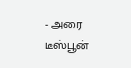- அரை டீஸ்பூன்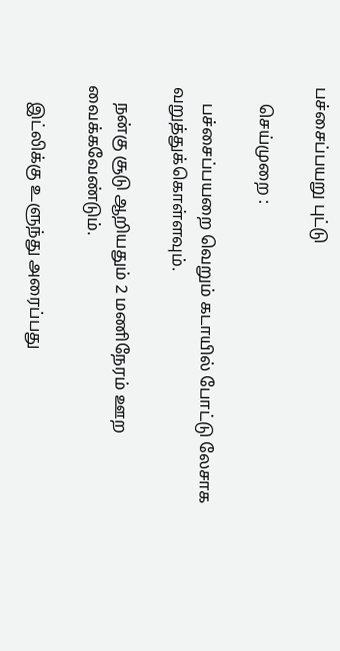பச்சைப்பயறு புட்டு

    செய்முறை :

    பச்சைப்பயறை வெறும் கடாயில் போட்டு லேசாக வறுத்துக்கொள்ளவும்.

    நன்கு சூடு ஆறியதும் 2 மணிநேரம் ஊற வைக்கவேண்டும்.

    இட்லிக்கு உளுந்து அரைப்பது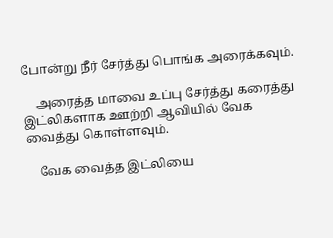போன்று நீர் சேர்த்து பொங்க அரைக்கவும்.

    அரைத்த மாவை உப்பு சேர்த்து கரைத்து இட்லிகளாக ஊற்றி ஆவியில் வேக வைத்து கொள்ளவும்.

    வேக வைத்த இட்லியை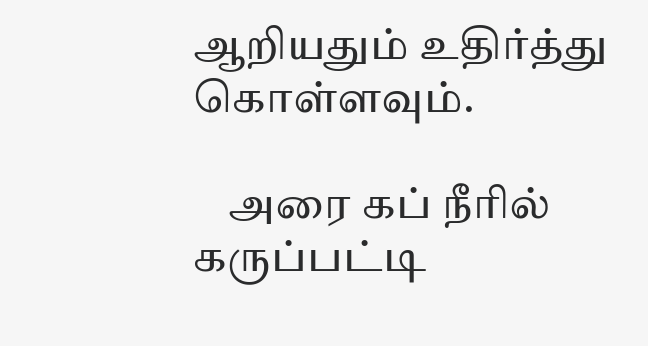ஆறியதும் உதிர்த்து கொள்ளவும்.

    அரை கப் நீரில் கருப்பட்டி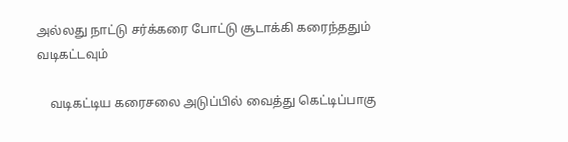அல்லது நாட்டு சர்க்கரை போட்டு சூடாக்கி கரைந்ததும் வடிகட்டவும்

    வடிகட்டிய கரைசலை அடுப்பில் வைத்து கெட்டிப்பாகு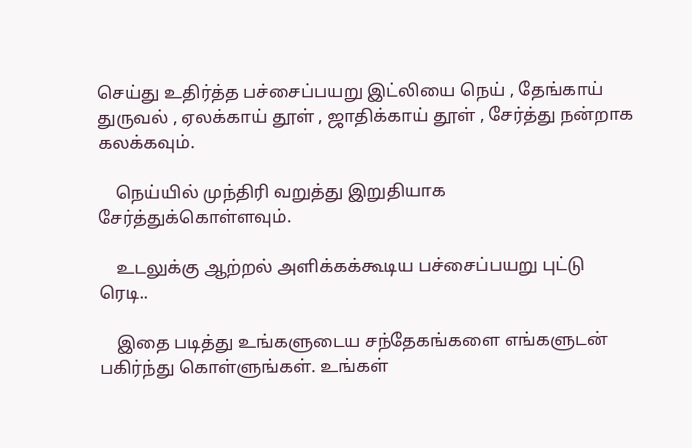செய்து உதிர்த்த பச்சைப்பயறு இட்லியை நெய் , தேங்காய் துருவல் , ஏலக்காய் தூள் , ஜாதிக்காய் தூள் , சேர்த்து நன்றாக கலக்கவும்.

    நெய்யில் முந்திரி வறுத்து இறுதியாக சேர்த்துக்கொள்ளவும்.

    உடலுக்கு ஆற்றல் அளிக்கக்கூடிய பச்சைப்பயறு புட்டு ரெடி..

    இதை படித்து உங்களுடைய சந்தேகங்களை எங்களுடன் பகிர்ந்து கொள்ளுங்கள். உங்கள்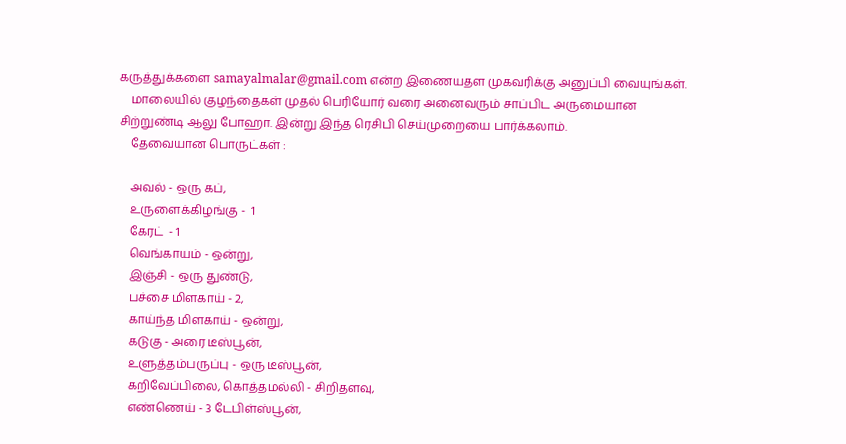கருத்துக்களை samayalmalar@gmail.com என்ற இணையதள முகவரிக்கு அனுப்பி வையுங்கள்.
    மாலையில் குழந்தைகள் முதல் பெரியோர் வரை அனைவரும் சாப்பிட அருமையான சிற்றுண்டி ஆலு போஹா. இன்று இந்த ரெசிபி செய்முறையை பார்க்கலாம்.
    தேவையான பொருட்கள் :

    அவல் - ஒரு கப்,
    உருளைக்கிழங்கு -  1
    கேரட்  - 1
    வெங்காயம் - ஒன்று,
    இஞ்சி - ஒரு துண்டு,
    பச்சை மிளகாய் - 2,
    காய்ந்த மிளகாய் - ஒன்று,
    கடுகு - அரை டீஸ்பூன்,
    உளுத்தம்பருப்பு - ஒரு டீஸ்பூன்,
    கறிவேப்பிலை, கொத்தமல்லி - சிறிதளவு,
    எண்ணெய் - 3 டேபிள்ஸ்பூன்,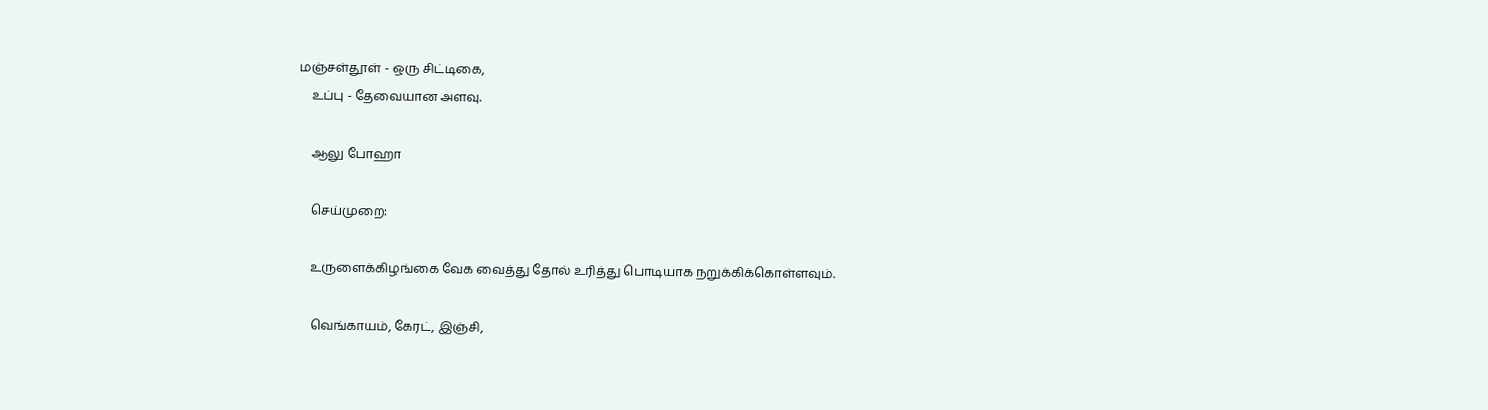மஞ்சள்தூள் - ஒரு சிட்டிகை,
    உப்பு - தேவையான அளவு.

    ஆலு போஹா

    செய்முறை:

    உருளைக்கிழங்கை வேக வைத்து தோல் உரித்து பொடியாக நறுக்கிக்கொள்ளவும்.

    வெங்காயம், கேரட், இஞ்சி,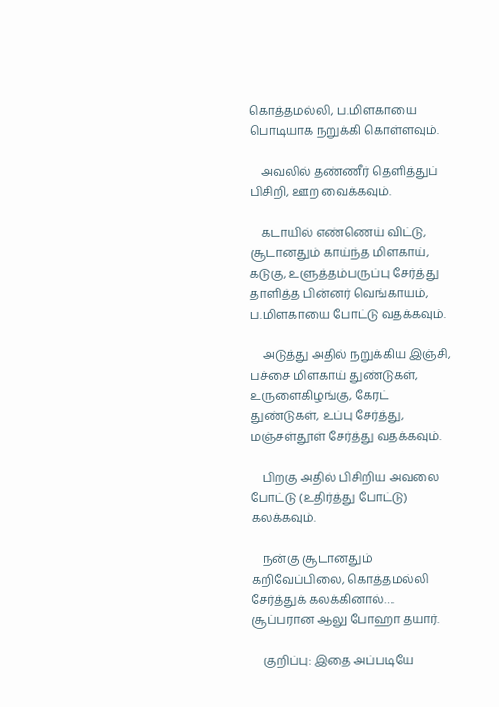கொத்தமல்லி, ப.மிளகாயை பொடியாக நறுக்கி கொள்ளவும்.

    அவலில் தண்ணீர் தெளித்துப் பிசிறி, ஊற வைக்கவும்.

    கடாயில் எண்ணெய் விட்டு, சூடானதும் காய்ந்த மிளகாய், கடுகு, உளுத்தம்பருப்பு சேர்த்து தாளித்த பின்னர் வெங்காயம், ப.மிளகாயை போட்டு வதக்கவும்.

    அடுத்து அதில் நறுக்கிய இஞ்சி, பச்சை மிளகாய் துண்டுகள், உருளைகிழங்கு, கேரட் துண்டுகள், உப்பு சேர்த்து, மஞ்சள்தூள் சேர்த்து வதக்கவும்.

    பிறகு அதில் பிசிறிய அவலை போட்டு (உதிர்த்து போட்டு) கலக்கவும்.

    நன்கு சூடானதும் கறிவேப்பிலை, கொத்தமல்லி சேர்த்துக் கலக்கினால்…. சூப்பரான ஆலு போஹா தயார்.

    குறிப்பு: இதை அப்படியே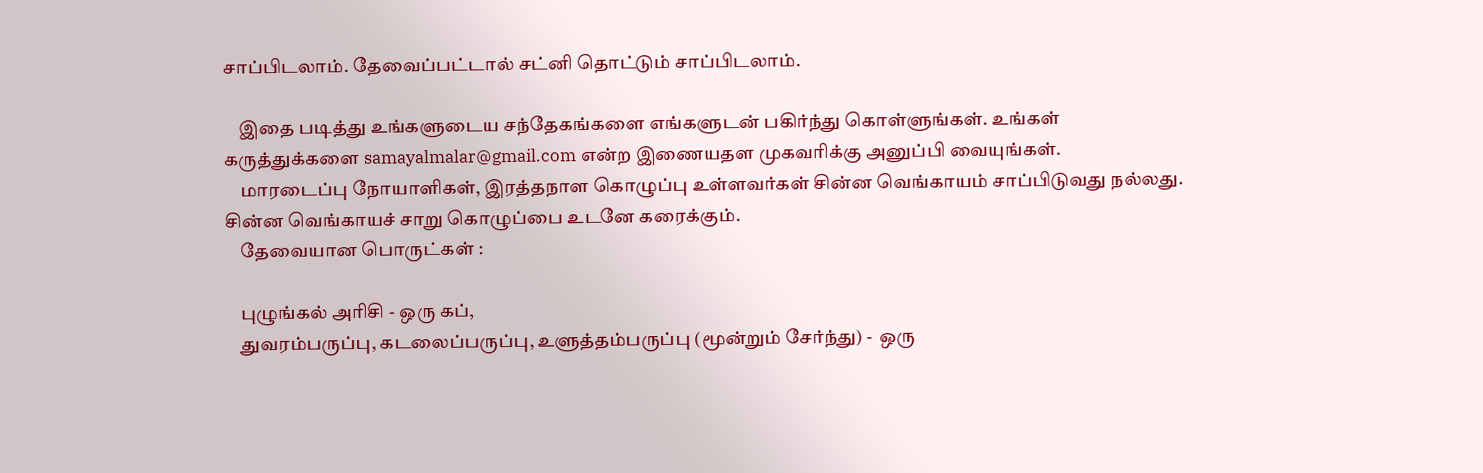சாப்பிடலாம். தேவைப்பட்டால் சட்னி தொட்டும் சாப்பிடலாம்.

    இதை படித்து உங்களுடைய சந்தேகங்களை எங்களுடன் பகிர்ந்து கொள்ளுங்கள். உங்கள் கருத்துக்களை samayalmalar@gmail.com என்ற இணையதள முகவரிக்கு அனுப்பி வையுங்கள்.
    மாரடைப்பு நோயாளிகள், இரத்தநாள கொழுப்பு உள்ளவர்கள் சின்ன வெங்காயம் சாப்பிடுவது நல்லது. சின்ன வெங்காயச் சாறு கொழுப்பை உடனே கரைக்கும்.
    தேவையான பொருட்கள் :

    புழுங்கல் அரிசி - ஒரு கப்,
    துவரம்பருப்பு, கடலைப்பருப்பு, உளுத்தம்பருப்பு (மூன்றும் சேர்ந்து) -  ஒரு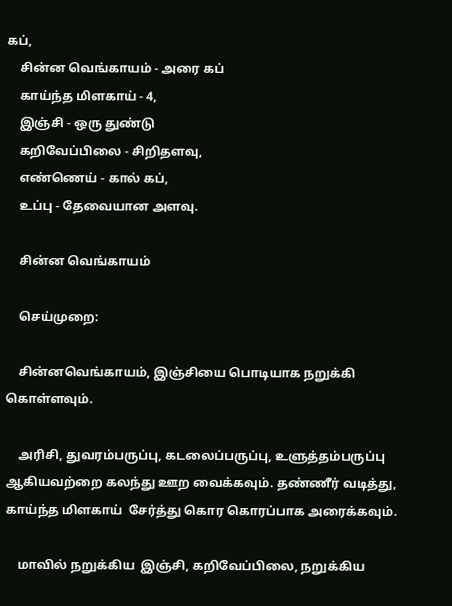கப்,
    சின்ன வெங்காயம் - அரை கப்
    காய்ந்த மிளகாய் - 4,
    இஞ்சி - ஒரு துண்டு
    கறிவேப்பிலை - சிறிதளவு,
    எண்ணெய் - கால் கப்,
    உப்பு - தேவையான அளவு.

    சின்ன வெங்காயம்

    செய்முறை:

    சின்னவெங்காயம், இஞ்சியை பொடியாக நறுக்கி கொள்ளவும்.

    அரிசி, துவரம்பருப்பு, கடலைப்பருப்பு, உளுத்தம்பருப்பு ஆகியவற்றை கலந்து ஊற வைக்கவும். தண்ணீர் வடித்து, காய்ந்த மிளகாய்  சேர்த்து கொர கொரப்பாக அரைக்கவும்.

    மாவில் நறுக்கிய  இஞ்சி, கறிவேப்பிலை, நறுக்கிய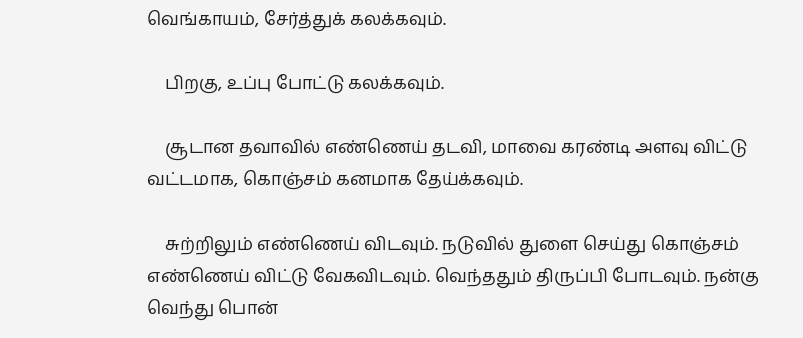வெங்காயம், சேர்த்துக் கலக்கவும்.

    பிறகு, உப்பு போட்டு கலக்கவும்.

    சூடான தவாவில் எண்ணெய் தடவி, மாவை கரண்டி அளவு விட்டு வட்டமாக, கொஞ்சம் கனமாக தேய்க்கவும்.

    சுற்றிலும் எண்ணெய் விடவும். நடுவில் துளை செய்து கொஞ்சம் எண்ணெய் விட்டு வேகவிடவும். வெந்ததும் திருப்பி போடவும். நன்கு வெந்து பொன்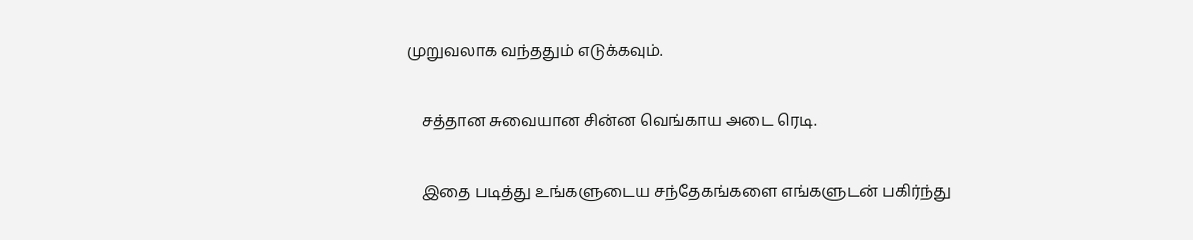முறுவலாக வந்ததும் எடுக்கவும்.

    சத்தான சுவையான சின்ன வெங்காய அடை ரெடி.

    இதை படித்து உங்களுடைய சந்தேகங்களை எங்களுடன் பகிர்ந்து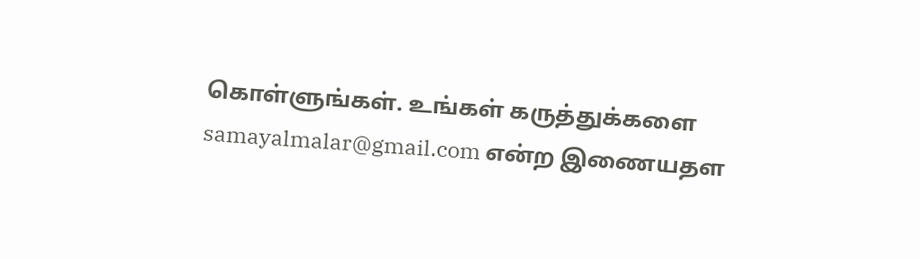கொள்ளுங்கள். உங்கள் கருத்துக்களை samayalmalar@gmail.com என்ற இணையதள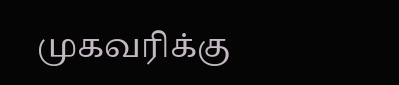முகவரிக்கு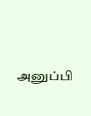அனுப்பி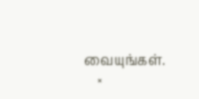வையுங்கள்.
    ×